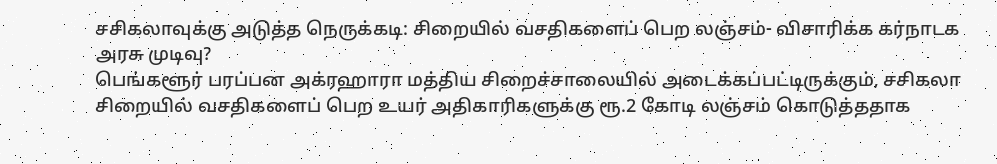சசிகலாவுக்கு அடுத்த நெருக்கடி: சிறையில் வசதிகளைப் பெற லஞ்சம்- விசாரிக்க கர்நாடக அரசு முடிவு?
பெங்களூர் பரப்பன அக்ரஹாரா மத்திய சிறைச்சாலையில் அடைக்கப்பட்டிருக்கும், சசிகலா சிறையில் வசதிகளைப் பெற உயர் அதிகாரிகளுக்கு ரூ.2 கோடி லஞ்சம் கொடுத்ததாக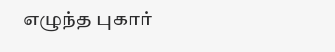எழுந்த புகார்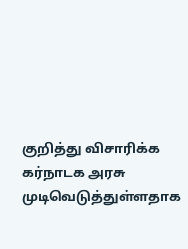குறித்து விசாரிக்க கர்நாடக அரசு முடிவெடுத்துள்ளதாக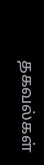தகவல்கள்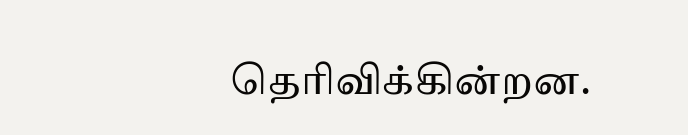தெரிவிக்கின்றன.